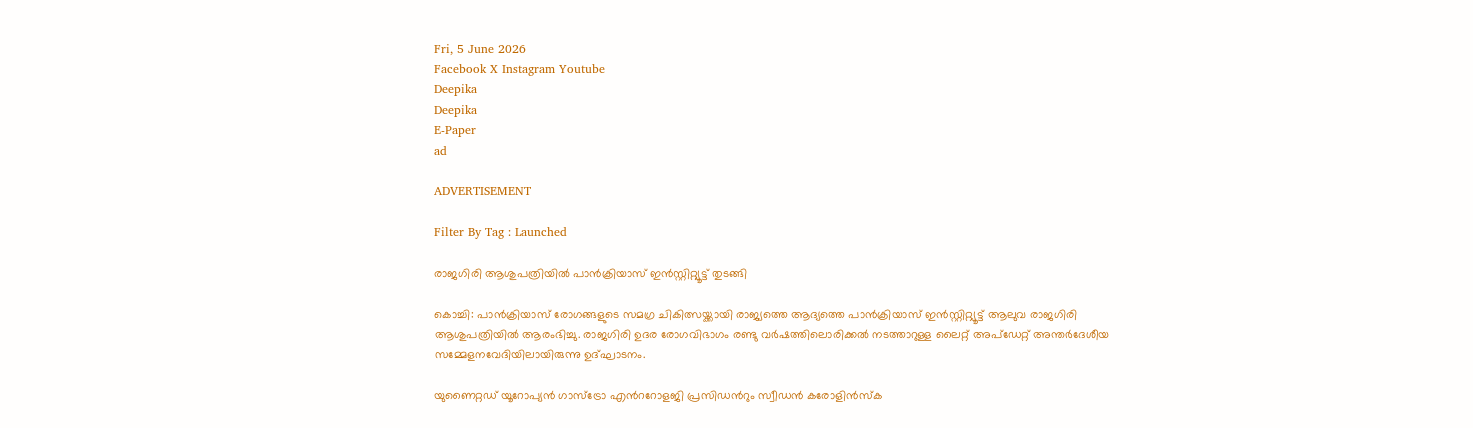Fri, 5 June 2026
Facebook X Instagram Youtube
Deepika
Deepika
E-Paper
ad

ADVERTISEMENT

Filter By Tag : Launched

രാജഗിരി ആശുപത്രിയിൽ പാൻക്രിയാസ് ഇൻസ്റ്റിറ്റ്യൂട്ട് തുടങ്ങി

കൊച്ചി: പാൻക്രിയാസ് രോഗങ്ങളുടെ സമഗ്ര ചികിത്സയ്ക്കായി രാജ്യത്തെ ആദ്യത്തെ പാൻക്രിയാസ് ഇൻസ്റ്റിറ്റ്യൂട്ട് ആലുവ രാജഗിരി ആശുപത്രിയിൽ ആരംഭിച്ചു. രാജഗിരി ഉദര രോഗവിഭാഗം രണ്ടു വർഷത്തിലൊരിക്കൽ നടത്താറുള്ള ലൈറ്റ് അപ്ഡേറ്റ് അന്തർദേശീയ സമ്മേളനവേദിയിലായിരുന്നു ഉദ്ഘാടനം.

യുണൈറ്റഡ് യൂറോപ്യൻ ഗാസ്ട്രോ എന്‍ററോളജി പ്രസിഡന്‍റും സ്വീഡൻ കരോളിൻസ്ക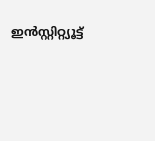ഇൻസ്റ്റിറ്റ്യൂട്ട്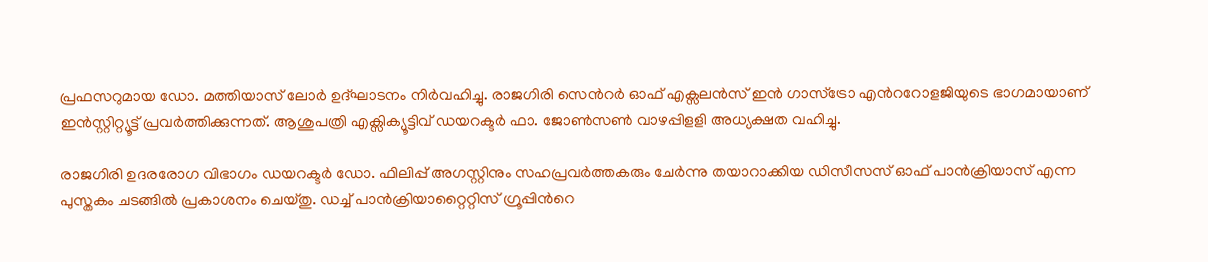പ്രഫസറുമായ ഡോ. മത്തിയാസ് ലോർ ഉദ്ഘാടനം നിർവഹിച്ചു. രാജഗിരി സെന്‍റർ ഓഫ് എക്സലൻസ് ഇൻ ഗാസ്ട്രോ എന്‍ററോളജിയുടെ ഭാഗമായാണ് ഇൻസ്റ്റിറ്റ്യൂട്ട് പ്രവർത്തിക്കുന്നത്. ആശുപത്രി എക്സിക്യൂട്ടിവ് ഡയറക്ടർ ഫാ. ജോൺസൺ വാഴപ്പിളളി അധ്യക്ഷത വഹിച്ചു.

രാജഗിരി ഉദരരോഗ വിഭാഗം ഡയറക്ടർ ഡോ. ഫിലിപ്പ് അഗസ്റ്റിനും സഹപ്രവർത്തകരും ചേർന്നു തയാറാക്കിയ ഡിസീസസ് ഓഫ് പാൻക്രിയാസ് എന്ന പുസ്തകം ചടങ്ങിൽ പ്രകാശനം ചെയ്തു. ഡച്ച് പാൻക്രിയാറ്റൈറ്റിസ് ഗ്രൂപ്പിന്‍റെ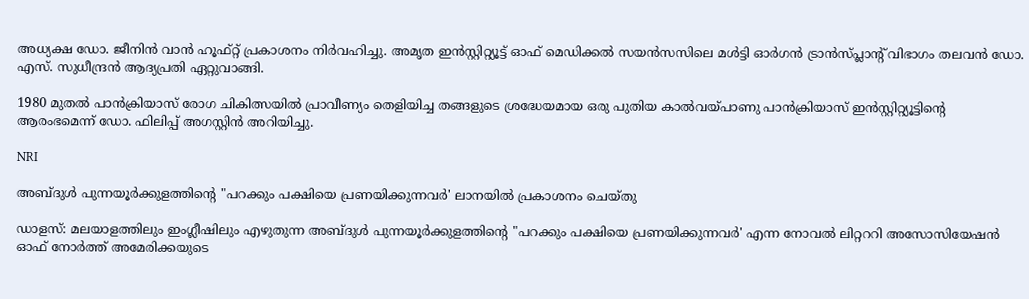അധ്യക്ഷ ഡോ. ജീനിൻ വാൻ ഹൂഫ്റ്റ് പ്രകാശനം നിർവഹിച്ചു. അമൃത ഇൻസ്റ്റിറ്റ്യൂട്ട് ഓഫ് മെഡിക്കൽ സയൻസസിലെ മൾട്ടി ഓർഗൻ ട്രാൻസ്പ്ലാന്‍റ് വിഭാഗം തലവൻ ഡോ. എസ്. സുധീന്ദ്രൻ ആദ്യപ്രതി ഏറ്റുവാങ്ങി.

1980 മുതൽ പാൻക്രിയാസ് രോഗ ചികിത്സയിൽ പ്രാവീണ്യം തെളിയിച്ച തങ്ങളുടെ ശ്രദ്ധേയമായ ഒരു പുതിയ കാൽവയ്പാണു പാൻക്രിയാസ് ഇൻസ്റ്റിറ്റ്യൂട്ടിന്‍റെ ആരംഭമെന്ന് ഡോ. ഫിലിപ്പ് അഗസ്റ്റിൻ അറിയിച്ചു.

NRI

അബ്‌ദുൾ പുന്നയൂർക്കുളത്തിന്‍റെ "പറക്കും പക്ഷിയെ പ്രണയിക്കുന്നവർ' ലാനയിൽ പ്രകാശനം ചെയ്തു

ഡാളസ്: മലയാളത്തിലും ഇംഗ്ലീഷിലും എഴുതുന്ന അബ്ദുൾ പുന്നയൂർക്കുളത്തിന്‍റെ "പറക്കും പക്ഷിയെ പ്രണയിക്കുന്നവർ' എന്ന നോവൽ ലിറ്റററി അസോസിയേഷൻ ഓഫ് നോർത്ത് അമേരിക്കയുടെ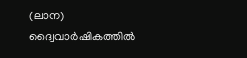(ലാന) ദ്വൈവാർഷികത്തിൽ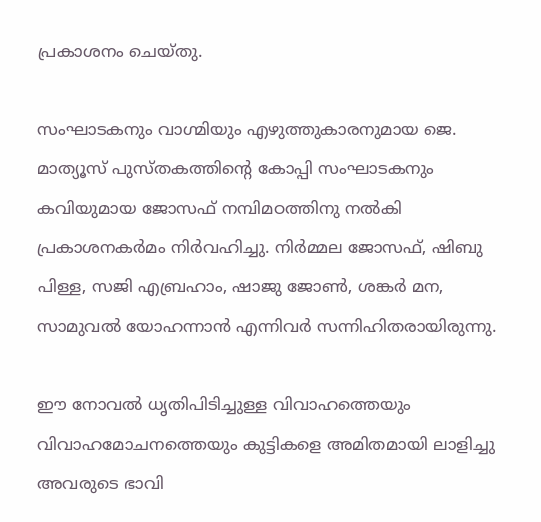പ്രകാശനം ചെയ്തു.

സംഘാടകനും വാഗ്മിയും എഴുത്തുകാരനുമായ ജെ. മാത്യൂസ് പുസ്തകത്തിന്‍റെ കോപ്പി സംഘാടകനും കവിയുമായ ജോസഫ് നമ്പിമഠത്തിനു നൽകി പ്രകാശനകർമം നിർവഹിച്ചു. നിർമ്മല ജോസഫ്, ഷിബു പിള്ള, സജി എബ്രഹാം, ഷാജു ജോൺ, ശങ്കർ മന, സാമുവൽ യോഹന്നാൻ എന്നിവർ സന്നിഹിതരായിരുന്നു.

ഈ നോവൽ ധൃതിപിടിച്ചുള്ള വിവാഹത്തെയും വിവാഹമോചനത്തെയും കുട്ടികളെ അമിതമായി ലാളിച്ചു അവരുടെ ഭാവി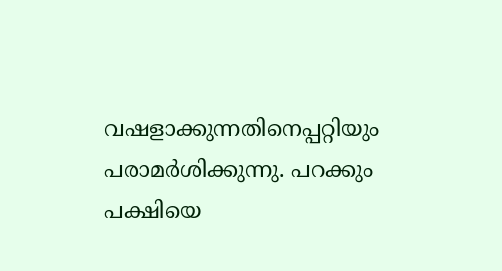വഷളാക്കുന്നതിനെപ്പറ്റിയും പരാമർശിക്കുന്നു. പറക്കും പക്ഷിയെ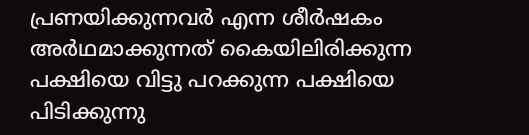പ്രണയിക്കുന്നവർ എന്ന ശീർഷകം അർഥമാക്കുന്നത് കൈയിലിരിക്കുന്ന പക്ഷിയെ വിട്ടു പറക്കുന്ന പക്ഷിയെ പിടിക്കുന്നു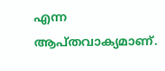എന്ന ആപ്തവാക്യമാണ്.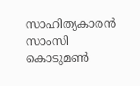സാഹിത്യകാരൻ സാംസി കൊടുമൺ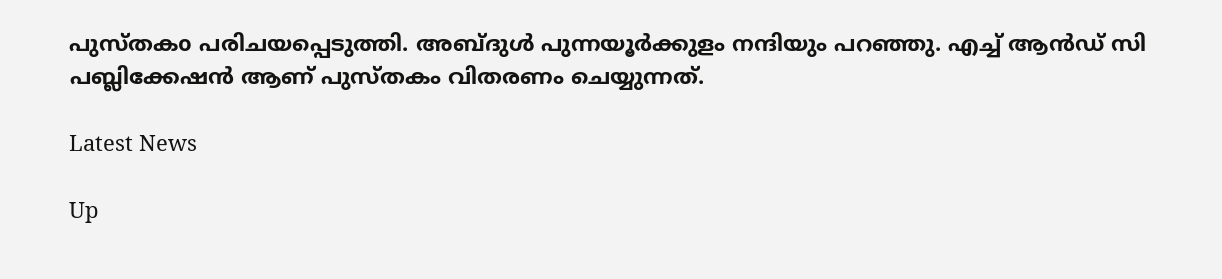പുസ്തകo പരിചയപ്പെടുത്തി. അബ്ദുൾ പുന്നയൂർക്കുളം നന്ദിയും പറഞ്ഞു. എച്ച് ആൻഡ് സി പബ്ലിക്കേഷൻ ആണ് പുസ്തകം വിതരണം ചെയ്യുന്നത്.

Latest News

Up